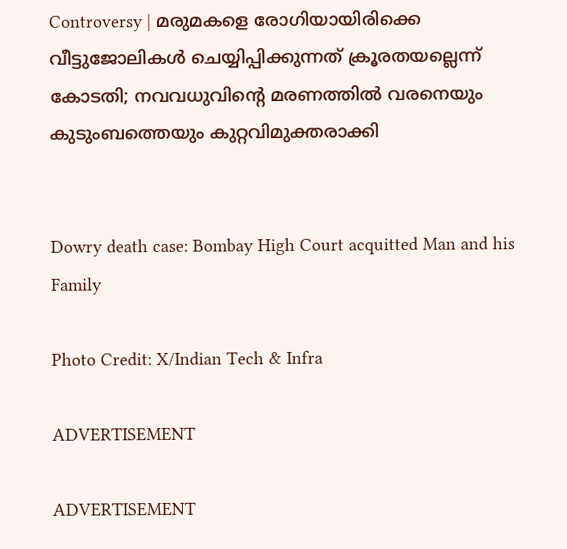Controversy | മരുമകളെ രോഗിയായിരിക്കെ വീട്ടുജോലികള്‍ ചെയ്യിപ്പിക്കുന്നത് ക്രൂരതയല്ലെന്ന് കോടതി; നവവധുവിന്റെ മരണത്തില്‍ വരനെയും കുടുംബത്തെയും കുറ്റവിമുക്തരാക്കി


Dowry death case: Bombay High Court acquitted Man and his Family

Photo Credit: X/Indian Tech & Infra

ADVERTISEMENT

ADVERTISEMENT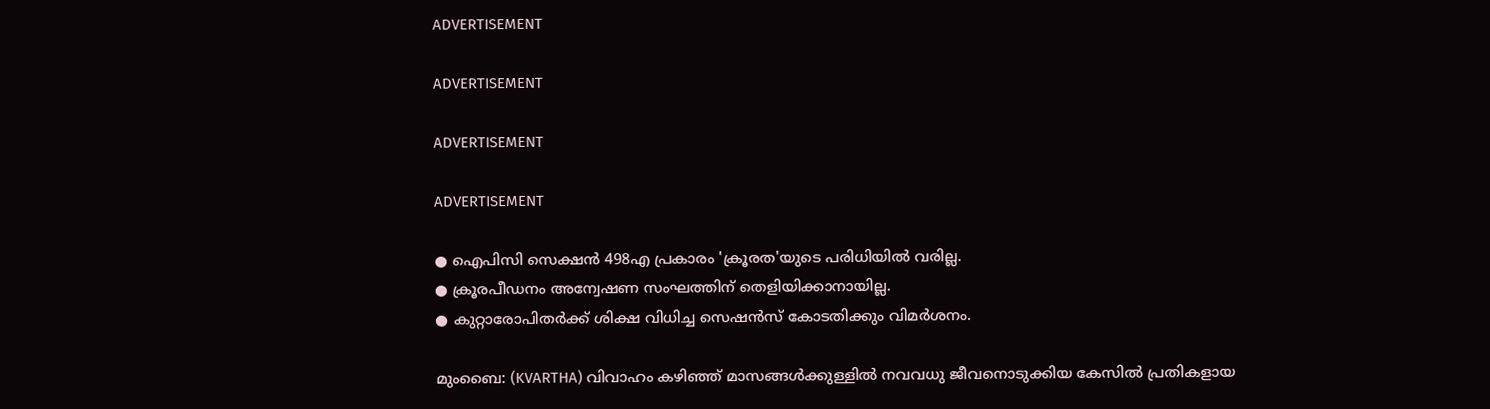ADVERTISEMENT

ADVERTISEMENT

ADVERTISEMENT

ADVERTISEMENT

● ഐപിസി സെക്ഷന്‍ 498എ പ്രകാരം 'ക്രൂരത'യുടെ പരിധിയില്‍ വരില്ല.
● ക്രൂരപീഡനം അന്വേഷണ സംഘത്തിന് തെളിയിക്കാനായില്ല.
● കുറ്റാരോപിതര്‍ക്ക് ശിക്ഷ വിധിച്ച സെഷന്‍സ് കോടതിക്കും വിമര്‍ശനം.

മുംബൈ: (KVARTHA) വിവാഹം കഴിഞ്ഞ് മാസങ്ങള്‍ക്കുള്ളില്‍ നവവധു ജീവനൊടുക്കിയ കേസില്‍ പ്രതികളായ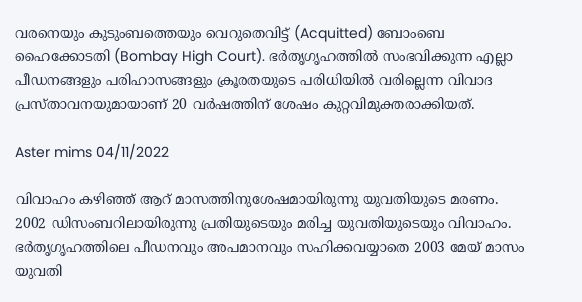വരനെയും കുടുംബത്തെയും വെറുതെവിട്ട് (Acquitted) ബോംബെ ഹൈക്കോടതി (Bombay High Court). ഭര്‍തൃഗൃഹത്തില്‍ സംഭവിക്കുന്ന എല്ലാ പീഡനങ്ങളും പരിഹാസങ്ങളും ക്രൂരതയുടെ പരിധിയില്‍ വരില്ലെന്ന വിവാദ പ്രസ്താവനയുമായാണ് 20 വര്‍ഷത്തിന് ശേഷം കുറ്റവിമുക്തരാക്കിയത്.

Aster mims 04/11/2022

വിവാഹം കഴിഞ്ഞ് ആറ് മാസത്തിനുശേഷമായിരുന്നു യുവതിയുടെ മരണം. 2002 ഡിസംബറിലായിരുന്നു പ്രതിയുടെയും മരിച്ച യുവതിയുടെയും വിവാഹം. ഭര്‍തൃഗൃഹത്തിലെ പീഡനവും അപമാനവും സഹിക്കവയ്യാതെ 2003 മേയ് മാസം യുവതി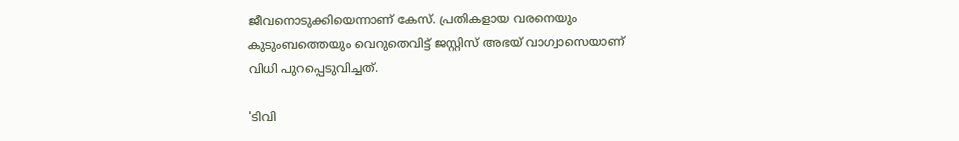ജീവനൊടുക്കിയെന്നാണ് കേസ്. പ്രതികളായ വരനെയും കുടുംബത്തെയും വെറുതെവിട്ട് ജസ്റ്റിസ് അഭയ് വാഗ്വാസെയാണ് വിധി പുറപ്പെടുവിച്ചത്.

'ടിവി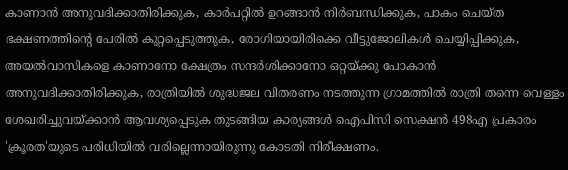കാണാന്‍ അനുവദിക്കാതിരിക്കുക, കാര്‍പറ്റില്‍ ഉറങ്ങാന്‍ നിര്‍ബന്ധിക്കുക, പാകം ചെയ്ത ഭക്ഷണത്തിന്റെ പേരില്‍ കുറ്റപ്പെടുത്തുക, രോഗിയായിരിക്കെ വീട്ടുജോലികള്‍ ചെയ്യിപ്പിക്കുക, അയല്‍വാസികളെ കാണാനോ ക്ഷേത്രം സന്ദര്‍ശിക്കാനോ ഒറ്റയ്ക്കു പോകാന്‍ അനുവദിക്കാതിരിക്കുക, രാത്രിയില്‍ ശുദ്ധജല വിതരണം നടത്തുന്ന ഗ്രാമത്തില്‍ രാത്രി തന്നെ വെള്ളം ശേഖരിച്ചുവയ്ക്കാന്‍ ആവശ്യപ്പെടുക തുടങ്ങിയ കാര്യങ്ങള്‍ ഐപിസി സെക്ഷന്‍ 498എ പ്രകാരം 'ക്രൂരത'യുടെ പരിധിയില്‍ വരില്ലെന്നായിരുന്നു കോടതി നിരീക്ഷണം.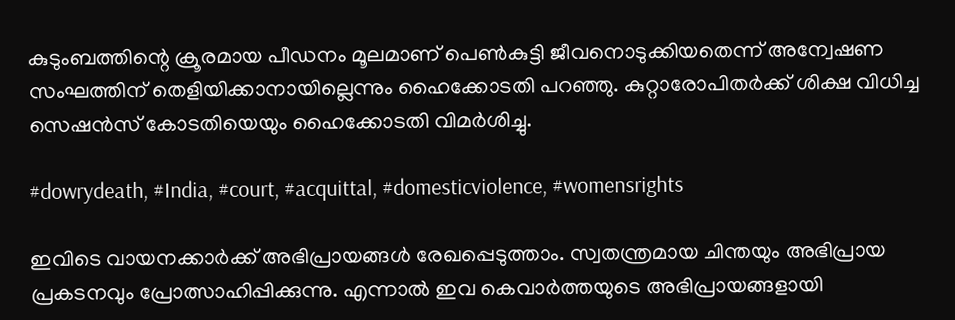കുടുംബത്തിന്റെ ക്രൂരമായ പീഡനം മൂലമാണ് പെണ്‍കുട്ടി ജീവനൊടുക്കിയതെന്ന് അന്വേഷണ സംഘത്തിന് തെളിയിക്കാനായില്ലെന്നും ഹൈക്കോടതി പറഞ്ഞു. കുറ്റാരോപിതര്‍ക്ക് ശിക്ഷ വിധിച്ച സെഷന്‍സ് കോടതിയെയും ഹൈക്കോടതി വിമര്‍ശിച്ചു.

#dowrydeath, #India, #court, #acquittal, #domesticviolence, #womensrights

ഇവിടെ വായനക്കാർക്ക് അഭിപ്രായങ്ങൾ രേഖപ്പെടുത്താം. സ്വതന്ത്രമായ ചിന്തയും അഭിപ്രായ പ്രകടനവും പ്രോത്സാഹിപ്പിക്കുന്നു. എന്നാൽ ഇവ കെവാർത്തയുടെ അഭിപ്രായങ്ങളായി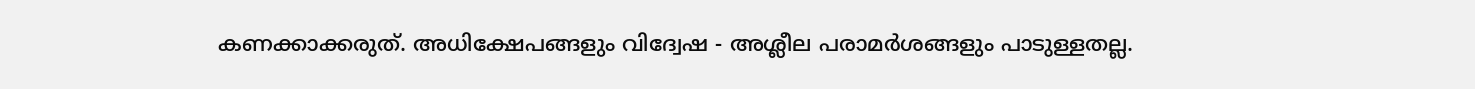കണക്കാക്കരുത്. അധിക്ഷേപങ്ങളും വിദ്വേഷ - അശ്ലീല പരാമർശങ്ങളും പാടുള്ളതല്ല.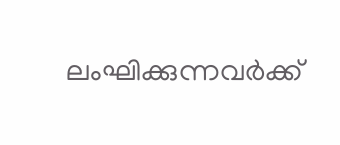ലംഘിക്കുന്നവർക്ക്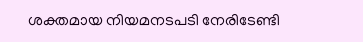ശക്തമായ നിയമനടപടി നേരിടേണ്ടി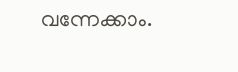വന്നേക്കാം.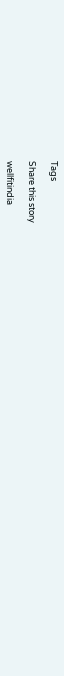Tags

Share this story

wellfitindia